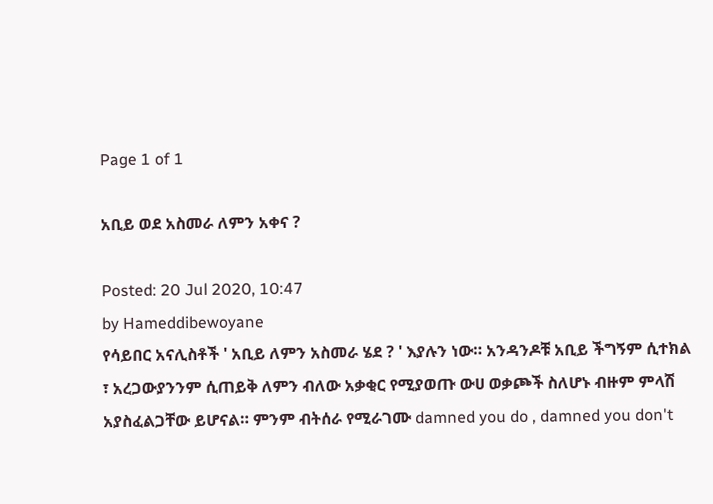Page 1 of 1

አቢይ ወደ አስመራ ለምን አቀና ?

Posted: 20 Jul 2020, 10:47
by Hameddibewoyane
የሳይበር አናሊስቶች ' አቢይ ለምን አስመራ ሄደ ? ' እያሉን ነው። አንዳንዶቹ አቢይ ችግኝም ሲተክል ፣ አረጋውያንንም ሲጠይቅ ለምን ብለው አቃቂር የሚያወጡ ውሀ ወቃጮች ስለሆኑ ብዙም ምላሽ አያስፈልጋቸው ይሆናል። ምንም ብትሰራ የሚራገሙ damned you do , damned you don't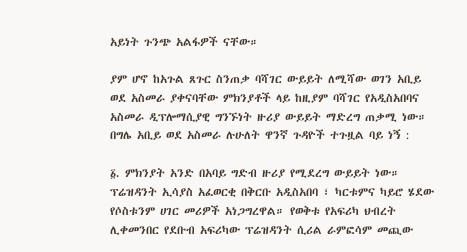አይነት ጉንጭ አልፋዎች ናቸው።

ያም ሆኖ ከአጉል ጸጉር ስንጠቃ ባሻገር ውይይት ለሚሻው ወገን አቢይ ወደ አስመራ ያቀናባቸው ምክንያቶች ላይ ከዚያም ባሻገር የአዲስአበባና አስመራ ዲፕሎማሲያዊ ግንኙነት ዙሪያ ውይይት ማድረግ ጠቃሚ ነው። በግሌ አቢይ ወደ አስመራ ሉሁለት ዋንኛ ጉዳዮች ተጉዟል ባይ ነኝ :

፩. ምክንያት አንድ በአባይ ግድብ ዙሪያ የሚደረግ ውይይት ነው። ፕሬዝዳንት ኢሳያስ አፈወርቂ በቅርቡ አዲስአበባ ፣ ካርቱምና ካይሮ ሄደው የሶስቱንም ሀገር መሪዎች አነጋግረዋል። የወቅቱ የአፍሪካ ህብረት ሊቀመንበር የደቡብ አፍሪካው ፕሬዝዳንት ሲሪል ራምፎሳም መጪው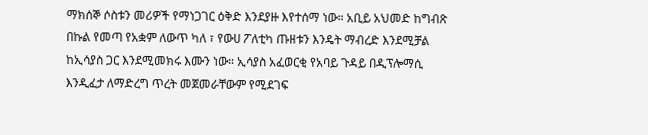ማክሰኞ ሶስቱን መሪዎች የማነጋገር ዕቅድ እንደያዙ እየተሰማ ነው። አቢይ አህመድ ከግብጽ በኩል የመጣ የአቋም ለውጥ ካለ ፣ የውሀ ፖለቲካ ጡዘቱን እንዴት ማብረድ እንደሚቻል ከኢሳያስ ጋር እንደሚመክሩ እሙን ነው። ኢሳያስ አፈወርቂ የአባይ ጉዳይ በዲፕሎማሲ እንዲፈታ ለማድረግ ጥረት መጀመራቸውም የሚደገፍ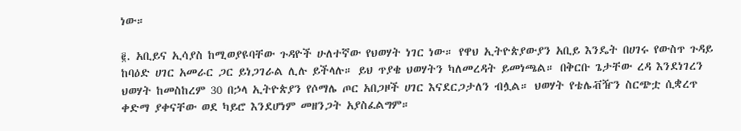ነው።

፪. አቢይና ኢሳያስ ከሚወያዩባቸው ጉዳዮች ሁለተኛው የህወሃት ነገር ነው። የዋህ ኢትዮጵያውያን አቢይ እንዴት በሀገሩ የውስጥ ጉዳይ ከባዕድ ሀገር አመራር ጋር ይነጋገራል ሊሉ ይችላሉ። ይህ ጥያቄ ህወሃትን ካለመረዳት ይመነጫል። በቅርቡ ጌታቸው ረዳ እንደነገረን ህወሃት ከመስከረም 30 በኃላ ኢትዮጵያን የሶማሌ ጦር አበጋዞች ሀገር እናደርጋታለን ብሏል። ህወሃት የቴሌቭዥን ስርጭቷ ሲቋረጥ ቀድማ ያቀናቸው ወደ ካይሮ እንደሆነም መዘንጋት አያስፈልግም።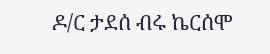ዶ/ር ታደሰ ብሩ ኬርሰሞ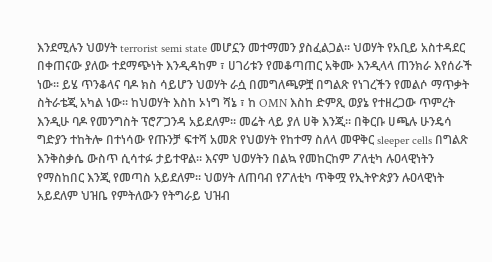እንደሚሉን ህወሃት terrorist semi state መሆኗን መተማመን ያስፈልጋል። ህወሃት የአቢይ አስተዳደር በቀጠናው ያለው ተደማጭነት እንዲዳከም ፣ ሀገሪቱን የመቆጣጠር አቅሙ እንዲላላ ጠንክራ እየሰራች ነው። ይሄ ጥንቆላና ባዶ ክስ ሳይሆን ህወሃት ራሷ በመግለጫዎቿ በግልጽ የነገረችን የመልሶ ማጥቃት ስትራቴጂ አካል ነው። ከህወሃት እስከ ኦነግ ሻኔ ፣ ከ OMN እስከ ድምጺ ወያኔ የተዘረጋው ጥምረት እንዲሁ ባዶ የመንግስት ፕሮፖጋንዳ አይደለም። መሬት ላይ ያለ ሀቅ እንጂ። በቅርቡ ሀጫሉ ሁንዴሳ ግድያን ተከትሎ በተነሳው የጡንቻ ፍተሻ አመጽ የህወሃት የከተማ ስለላ መዋቅር sleeper cells በግልጽ እንቅስቃሴ ውስጥ ሲሳተፉ ታይተዋል። እናም ህወሃትን በልኳ የመከርከም ፖለቲካ ሉዐላዊነትን የማስከበር እንጂ የመጣስ አይደለም። ህወሃት ለጠባብ የፖለቲካ ጥቅሟ የኢትዮጵያን ሉዐላዊነት አይደለም ህዝቤ የምትለውን የትግራይ ህዝብ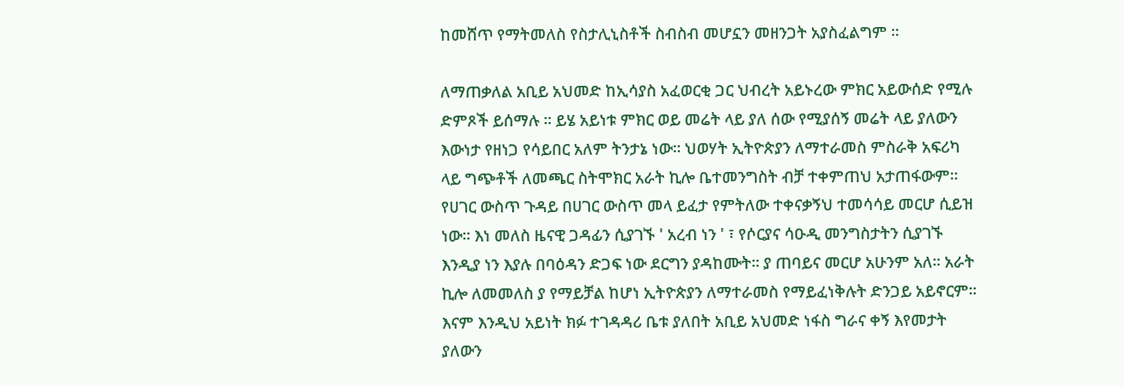ከመሸጥ የማትመለስ የስታሊኒስቶች ስብስብ መሆኗን መዘንጋት አያስፈልግም ።

ለማጠቃለል አቢይ አህመድ ከኢሳያስ አፈወርቂ ጋር ህብረት አይኑረው ምክር አይውሰድ የሚሉ ድምጾች ይሰማሉ ። ይሄ አይነቱ ምክር ወይ መሬት ላይ ያለ ሰው የሚያሰኝ መሬት ላይ ያለውን እውነታ የዘነጋ የሳይበር አለም ትንታኔ ነው። ህወሃት ኢትዮጵያን ለማተራመስ ምስራቅ አፍሪካ ላይ ግጭቶች ለመጫር ስትሞክር አራት ኪሎ ቤተመንግስት ብቻ ተቀምጠህ አታጠፋውም። የሀገር ውስጥ ጉዳይ በሀገር ውስጥ መላ ይፈታ የምትለው ተቀናቃኝህ ተመሳሳይ መርሆ ሲይዝ ነው። እነ መለስ ዜናዊ ጋዳፊን ሲያገኙ ' አረብ ነን ' ፣ የሶርያና ሳዑዲ መንግስታትን ሲያገኙ እንዲያ ነን እያሉ በባዕዳን ድጋፍ ነው ደርግን ያዳከሙት። ያ ጠባይና መርሆ አሁንም አለ። አራት ኪሎ ለመመለስ ያ የማይቻል ከሆነ ኢትዮጵያን ለማተራመስ የማይፈነቅሉት ድንጋይ አይኖርም። እናም እንዲህ አይነት ክፉ ተገዳዳሪ ቤቱ ያለበት አቢይ አህመድ ነፋስ ግራና ቀኝ እየመታት ያለውን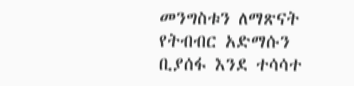መንግስቱን ለማጽናት የትብብር አድማሱን ቢያሰፋ እንደ ተሳሳተ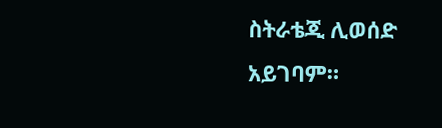ስትራቴጂ ሊወሰድ አይገባም።